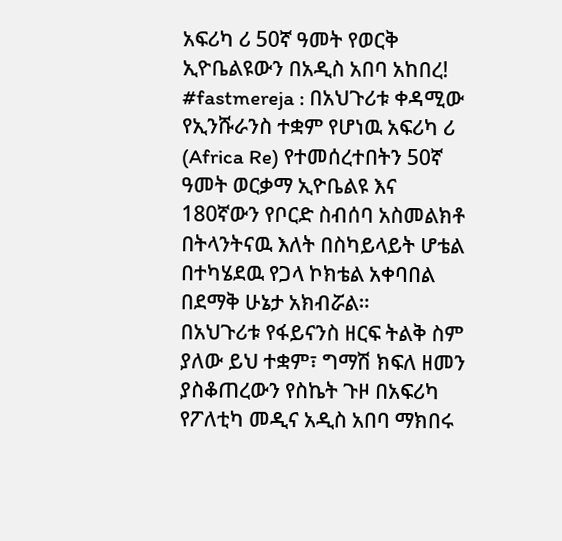አፍሪካ ሪ 50ኛ ዓመት የወርቅ ኢዮቤልዩውን በአዲስ አበባ አከበረ!
#fastmereja : በአህጉሪቱ ቀዳሚው የኢንሹራንስ ተቋም የሆነዉ አፍሪካ ሪ (Africa Re) የተመሰረተበትን 50ኛ ዓመት ወርቃማ ኢዮቤልዩ እና 180ኛውን የቦርድ ስብሰባ አስመልክቶ በትላንትናዉ እለት በስካይላይት ሆቴል በተካሄደዉ የጋላ ኮክቴል አቀባበል በደማቅ ሁኔታ አክብሯል።
በአህጉሪቱ የፋይናንስ ዘርፍ ትልቅ ስም ያለው ይህ ተቋም፣ ግማሽ ክፍለ ዘመን ያስቆጠረውን የስኬት ጉዞ በአፍሪካ የፖለቲካ መዲና አዲስ አበባ ማክበሩ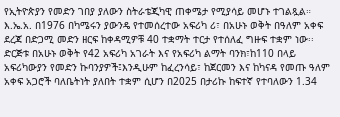የኢትዮጵያን የመድን ገበያ ያለውን ስትራቴጂካዊ ጠቀሜታ የሚያሳይ መሆኑ ተገልጿል።
እ.ኤ.አ. በ1976 በካሜሩን ያውንዴ የተመሰረተው አፍሪካ ሪ፣ በአሁኑ ወቅት በዓለም አቀፍ ደረጃ በድጋሚ መድን ዘርፍ ከቀዳሚዎቹ 40 ተቋማት ተርታ የተሰለፈ ግዙፍ ተቋም ነው፡፡
ድርጅቱ በአሁኑ ወቅት የ42 አፍሪካ አገራት እና የአፍሪካ ልማት ባንክ፣ከ110 በላይ አፍሪካውያን የመድን ኩባንያዎች፤እንዲሁም ከፈረንሳይ፣ ከጀርመን እና ከካናዳ የመጡ ዓለም አቀፍ አጋሮች ባለቤትነት ያለበት ተቋም ሲሆን በ2025 በታሪኩ ከፍተኛ የተባለውን 1.34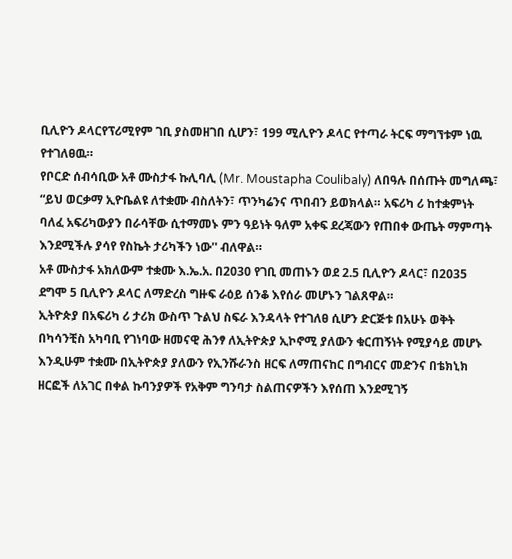ቢሊዮን ዶላርየፕሪሚየም ገቢ ያስመዘገበ ሲሆን፣ 199 ሚሊዮን ዶላር የተጣራ ትርፍ ማግኘቱም ነዉ የተገለፀዉ።
የቦርድ ሰብሳቢው አቶ ሙስታፋ ኩሊባሊ (Mr. Moustapha Coulibaly) ለበዓሉ በሰጡት መግለጫ፣ “ይህ ወርቃማ ኢዮቤልዩ ለተቋሙ ብስለትን፣ ጥንካሬንና ጥበብን ይወክላል። አፍሪካ ሪ ከተቋምነት ባለፈ አፍሪካውያን በራሳቸው ሲተማመኑ ምን ዓይነት ዓለም አቀፍ ደረጃውን የጠበቀ ውጤት ማምጣት እንደሚችሉ ያሳየ የስኬት ታሪካችን ነው'' ብለዋል።
አቶ ሙስታፋ አክለውም ተቋሙ እ.ኤ.አ. በ2030 የገቢ መጠኑን ወደ 2.5 ቢሊዮን ዶላር፣ በ2035 ደግሞ 5 ቢሊዮን ዶላር ለማድረስ ግዙፍ ራዕይ ሰንቆ እየሰራ መሆኑን ገልጸዋል።
ኢትዮጵያ በአፍሪካ ሪ ታሪክ ውስጥ ጉልህ ስፍራ እንዳላት የተገለፀ ሲሆን ድርጅቱ በአሁኑ ወቅት በካሳንቺስ አካባቢ የገነባው ዘመናዊ ሕንፃ ለኢትዮጵያ ኢኮኖሚ ያለውን ቁርጠኝነት የሚያሳይ መሆኑ እንዲሁም ተቋሙ በኢትዮጵያ ያለውን የኢንሹራንስ ዘርፍ ለማጠናከር በግብርና መድንና በቴክኒክ ዘርፎች ለአገር በቀል ኩባንያዎች የአቅም ግንባታ ስልጠናዎችን እየሰጠ እንደሚገኝ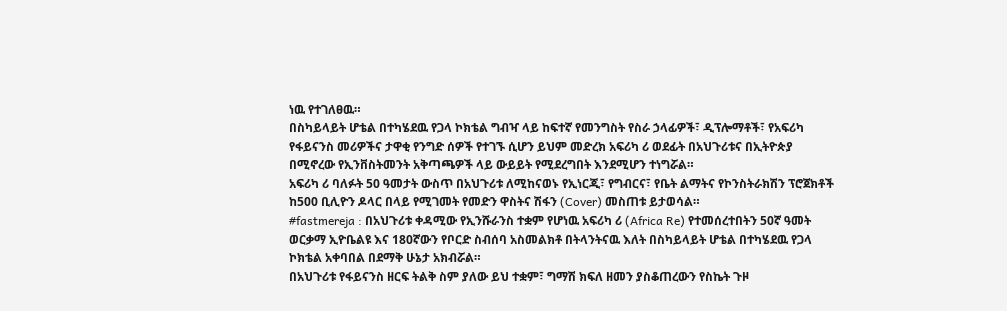ነዉ የተገለፀዉ።
በስካይላይት ሆቴል በተካሄደዉ የጋላ ኮክቴል ግብዣ ላይ ከፍተኛ የመንግስት የስራ ኃላፊዎች፣ ዲፕሎማቶች፣ የአፍሪካ የፋይናንስ መሪዎችና ታዋቂ የንግድ ሰዎች የተገኙ ሲሆን ይህም መድረክ አፍሪካ ሪ ወደፊት በአህጉሪቱና በኢትዮጵያ በሚኖረው የኢንቨስትመንት አቅጣጫዎች ላይ ውይይት የሚደረግበት እንደሚሆን ተነግሯል።
አፍሪካ ሪ ባለፉት 50 ዓመታት ውስጥ በአህጉሪቱ ለሚከናወኑ የኢነርጂ፣ የግብርና፣ የቤት ልማትና የኮንስትራክሽን ፕሮጀክቶች ከ500 ቢሊዮን ዶላር በላይ የሚገመት የመድን ዋስትና ሽፋን (Cover) መስጠቱ ይታወሳል።
#fastmereja : በአህጉሪቱ ቀዳሚው የኢንሹራንስ ተቋም የሆነዉ አፍሪካ ሪ (Africa Re) የተመሰረተበትን 50ኛ ዓመት ወርቃማ ኢዮቤልዩ እና 180ኛውን የቦርድ ስብሰባ አስመልክቶ በትላንትናዉ እለት በስካይላይት ሆቴል በተካሄደዉ የጋላ ኮክቴል አቀባበል በደማቅ ሁኔታ አክብሯል።
በአህጉሪቱ የፋይናንስ ዘርፍ ትልቅ ስም ያለው ይህ ተቋም፣ ግማሽ ክፍለ ዘመን ያስቆጠረውን የስኬት ጉዞ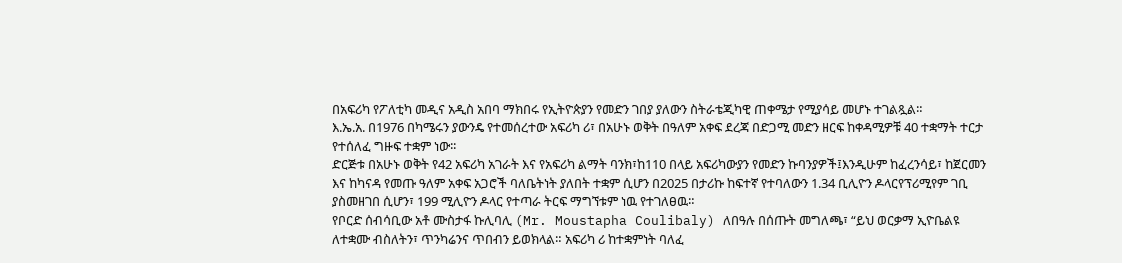በአፍሪካ የፖለቲካ መዲና አዲስ አበባ ማክበሩ የኢትዮጵያን የመድን ገበያ ያለውን ስትራቴጂካዊ ጠቀሜታ የሚያሳይ መሆኑ ተገልጿል።
እ.ኤ.አ. በ1976 በካሜሩን ያውንዴ የተመሰረተው አፍሪካ ሪ፣ በአሁኑ ወቅት በዓለም አቀፍ ደረጃ በድጋሚ መድን ዘርፍ ከቀዳሚዎቹ 40 ተቋማት ተርታ የተሰለፈ ግዙፍ ተቋም ነው፡፡
ድርጅቱ በአሁኑ ወቅት የ42 አፍሪካ አገራት እና የአፍሪካ ልማት ባንክ፣ከ110 በላይ አፍሪካውያን የመድን ኩባንያዎች፤እንዲሁም ከፈረንሳይ፣ ከጀርመን እና ከካናዳ የመጡ ዓለም አቀፍ አጋሮች ባለቤትነት ያለበት ተቋም ሲሆን በ2025 በታሪኩ ከፍተኛ የተባለውን 1.34 ቢሊዮን ዶላርየፕሪሚየም ገቢ ያስመዘገበ ሲሆን፣ 199 ሚሊዮን ዶላር የተጣራ ትርፍ ማግኘቱም ነዉ የተገለፀዉ።
የቦርድ ሰብሳቢው አቶ ሙስታፋ ኩሊባሊ (Mr. Moustapha Coulibaly) ለበዓሉ በሰጡት መግለጫ፣ “ይህ ወርቃማ ኢዮቤልዩ ለተቋሙ ብስለትን፣ ጥንካሬንና ጥበብን ይወክላል። አፍሪካ ሪ ከተቋምነት ባለፈ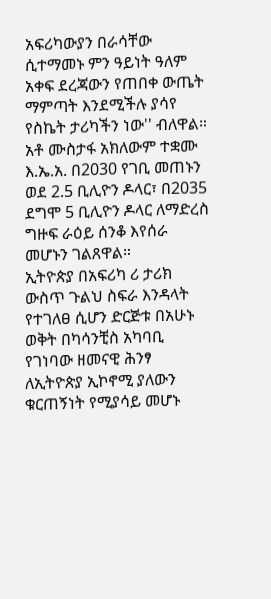አፍሪካውያን በራሳቸው ሲተማመኑ ምን ዓይነት ዓለም አቀፍ ደረጃውን የጠበቀ ውጤት ማምጣት እንደሚችሉ ያሳየ የስኬት ታሪካችን ነው'' ብለዋል።
አቶ ሙስታፋ አክለውም ተቋሙ እ.ኤ.አ. በ2030 የገቢ መጠኑን ወደ 2.5 ቢሊዮን ዶላር፣ በ2035 ደግሞ 5 ቢሊዮን ዶላር ለማድረስ ግዙፍ ራዕይ ሰንቆ እየሰራ መሆኑን ገልጸዋል።
ኢትዮጵያ በአፍሪካ ሪ ታሪክ ውስጥ ጉልህ ስፍራ እንዳላት የተገለፀ ሲሆን ድርጅቱ በአሁኑ ወቅት በካሳንቺስ አካባቢ የገነባው ዘመናዊ ሕንፃ ለኢትዮጵያ ኢኮኖሚ ያለውን ቁርጠኝነት የሚያሳይ መሆኑ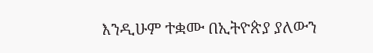እንዲሁም ተቋሙ በኢትዮጵያ ያለውን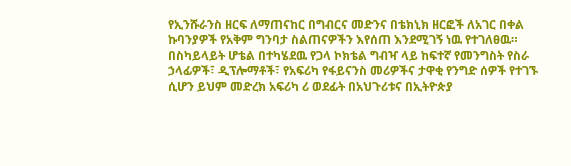የኢንሹራንስ ዘርፍ ለማጠናከር በግብርና መድንና በቴክኒክ ዘርፎች ለአገር በቀል ኩባንያዎች የአቅም ግንባታ ስልጠናዎችን እየሰጠ እንደሚገኝ ነዉ የተገለፀዉ።
በስካይላይት ሆቴል በተካሄደዉ የጋላ ኮክቴል ግብዣ ላይ ከፍተኛ የመንግስት የስራ ኃላፊዎች፣ ዲፕሎማቶች፣ የአፍሪካ የፋይናንስ መሪዎችና ታዋቂ የንግድ ሰዎች የተገኙ ሲሆን ይህም መድረክ አፍሪካ ሪ ወደፊት በአህጉሪቱና በኢትዮጵያ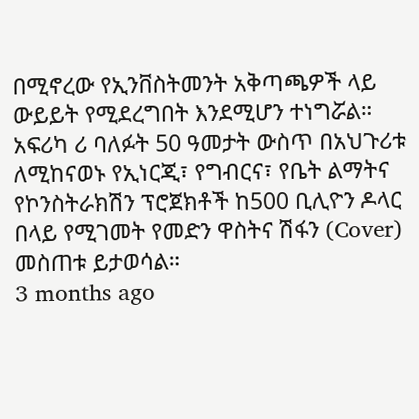በሚኖረው የኢንቨስትመንት አቅጣጫዎች ላይ ውይይት የሚደረግበት እንደሚሆን ተነግሯል።
አፍሪካ ሪ ባለፉት 50 ዓመታት ውስጥ በአህጉሪቱ ለሚከናወኑ የኢነርጂ፣ የግብርና፣ የቤት ልማትና የኮንስትራክሽን ፕሮጀክቶች ከ500 ቢሊዮን ዶላር በላይ የሚገመት የመድን ዋስትና ሽፋን (Cover) መስጠቱ ይታወሳል።
3 months ago